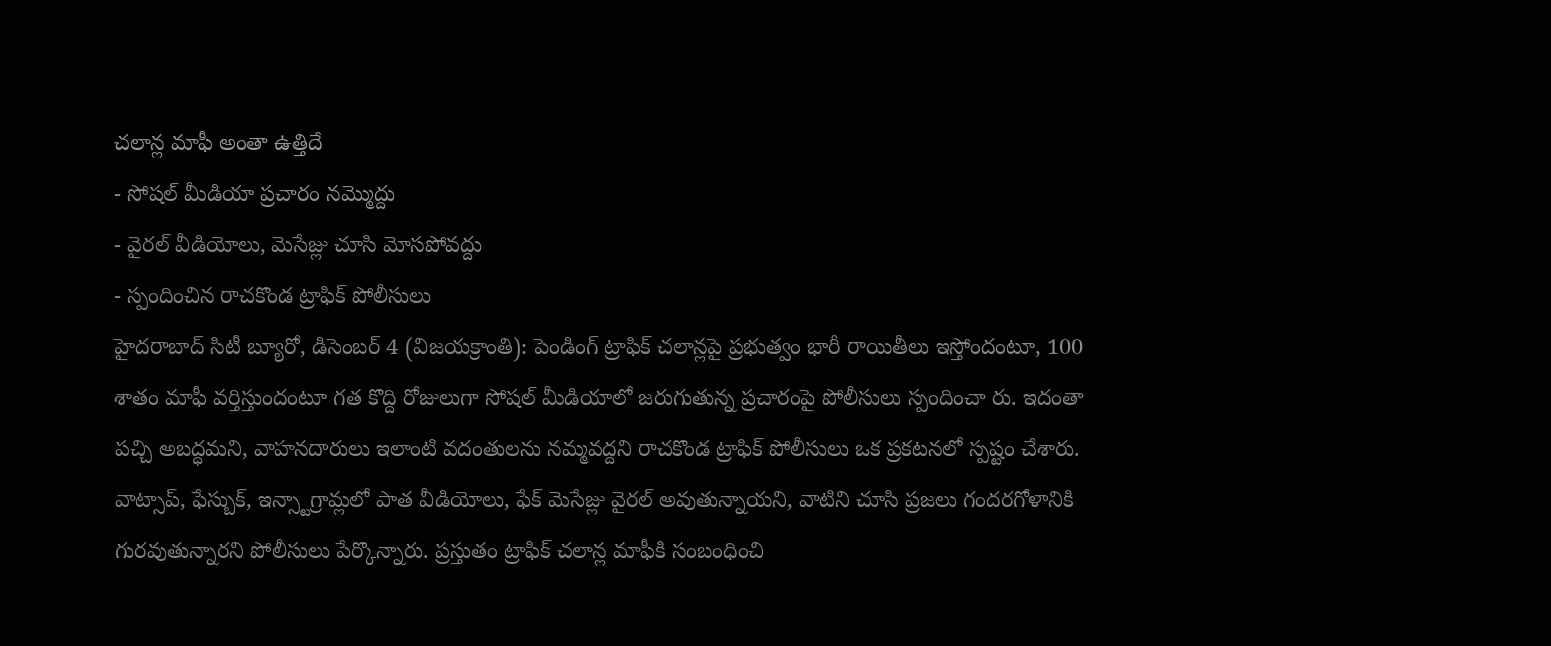చలాన్ల మాఫీ అంతా ఉత్తిదే
- సోషల్ మీడియా ప్రచారం నమ్మొద్దు
- వైరల్ వీడియోలు, మెసేజ్లు చూసి మోసపోవద్దు
- స్పందించిన రాచకొండ ట్రాఫిక్ పోలీసులు
హైదరాబాద్ సిటీ బ్యూరో, డిసెంబర్ 4 (విజయక్రాంతి): పెండింగ్ ట్రాఫిక్ చలాన్లపై ప్రభుత్వం భారీ రాయితీలు ఇస్తోందంటూ, 100 శాతం మాఫీ వర్తిస్తుందంటూ గత కొద్ది రోజులుగా సోషల్ మీడియాలో జరుగుతున్న ప్రచారంపై పోలీసులు స్పందించా రు. ఇదంతా పచ్చి అబద్ధమని, వాహనదారులు ఇలాంటి వదంతులను నమ్మవద్దని రాచకొండ ట్రాఫిక్ పోలీసులు ఒక ప్రకటనలో స్పష్టం చేశారు.
వాట్సాప్, ఫేస్బుక్, ఇన్స్టాగ్రామ్లలో పాత వీడియోలు, ఫేక్ మెసేజ్లు వైరల్ అవుతున్నాయని, వాటిని చూసి ప్రజలు గందరగోళానికి గురవుతున్నారని పోలీసులు పేర్కొన్నారు. ప్రస్తుతం ట్రాఫిక్ చలాన్ల మాఫీకి సంబంధించి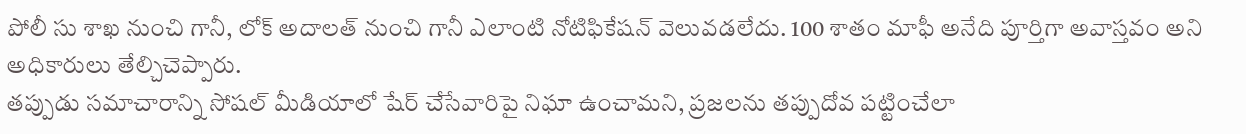పోలీ సు శాఖ నుంచి గానీ, లోక్ అదాలత్ నుంచి గానీ ఎలాంటి నోటిఫికేషన్ వెలువడలేదు. 100 శాతం మాఫీ అనేది పూర్తిగా అవాస్తవం అని అధికారులు తేల్చిచెప్పారు.
తప్పుడు సమాచారాన్ని సోషల్ మీడియాలో షేర్ చేసేవారిపై నిఘా ఉంచామని, ప్రజలను తప్పుదోవ పట్టించేలా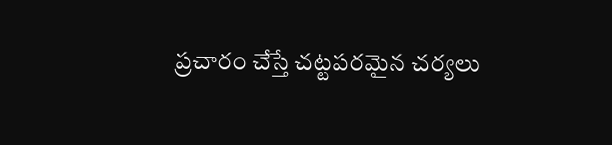ప్రచారం చేస్తే చట్టపరమైన చర్యలు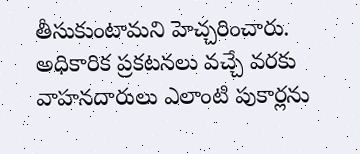తీసుకుంటామని హెచ్చరించారు. అధికారిక ప్రకటనలు వచ్చే వరకు వాహనదారులు ఎలాంటి పుకార్లను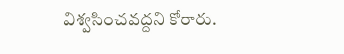విశ్వసించవద్దని కోరారు.